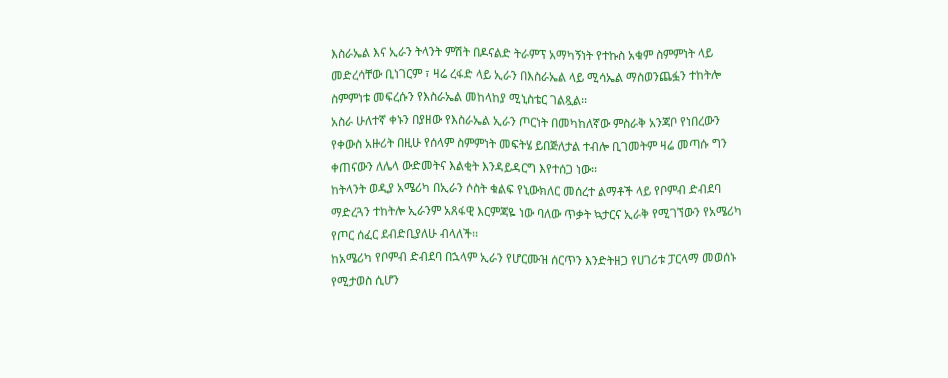እስራኤል እና ኢራን ትላንት ምሽት በዶናልድ ትራምፕ አማካኝነት የተኩስ አቁም ስምምነት ላይ መድረሳቸው ቢነገርም ፣ ዛሬ ረፋድ ላይ ኢራን በእስራኤል ላይ ሚሳኤል ማስወንጨፏን ተከትሎ ስምምነቱ መፍረሱን የእስራኤል መከላከያ ሚኒስቴር ገልጿል፡፡
አስራ ሁለተኛ ቀኑን በያዘው የእስራኤል ኢራን ጦርነት በመካከለኛው ምስራቅ አንጃቦ የነበረውን የቀውስ አዙሪት በዚሁ የሰላም ስምምነት መፍትሄ ይበጅለታል ተብሎ ቢገመትም ዛሬ መጣሱ ግን ቀጠናውን ለሌላ ውድመትና እልቂት እንዳይዳርግ እየተሰጋ ነው፡፡
ከትላንት ወዲያ አሜሪካ በኢራን ሶስት ቁልፍ የኒውክለር መሰረተ ልማቶች ላይ የቦምብ ድብደባ ማድረጓን ተከትሎ ኢራንም አጸፋዊ እርምጃዬ ነው ባለው ጥቃት ኳታርና ኢራቅ የሚገኘውን የአሜሪካ የጦር ሰፈር ደብድቢያለሁ ብላለች፡፡
ከአሜሪካ የቦምብ ድብደባ በኋላም ኢራን የሆርሙዝ ሰርጥን እንድትዘጋ የሀገሪቱ ፓርላማ መወሰኑ የሚታወስ ሲሆን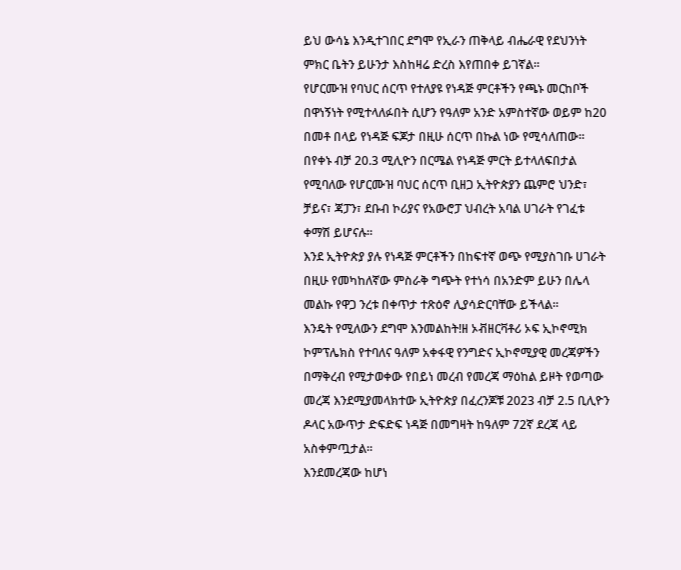ይህ ውሳኔ እንዲተገበር ደግሞ የኢራን ጠቅላይ ብሔራዊ የደህንነት ምክር ቤትን ይሁንታ እስከዛሬ ድረስ እየጠበቀ ይገኛል፡፡
የሆርሙዝ የባህር ሰርጥ የተለያዩ የነዳጅ ምርቶችን የጫኑ መርከቦች በዋነኝነት የሚተላለፉበት ሲሆን የዓለም አንድ አምስተኛው ወይም ከ20 በመቶ በላይ የነዳጅ ፍጆታ በዚሁ ሰርጥ በኩል ነው የሚሳለጠው፡፡
በየቀኑ ብቻ 20.3 ሚሊዮን በርሜል የነዳጅ ምርት ይተላለፍበታል የሚባለው የሆርሙዝ ባህር ሰርጥ ቢዘጋ ኢትዮጵያን ጨምሮ ህንድ፣ ቻይና፣ ጃፓን፣ ደቡብ ኮሪያና የአውሮፓ ህብረት አባል ሀገራት የገፈቱ ቀማሽ ይሆናሉ፡፡
እንደ ኢትዮጵያ ያሉ የነዳጅ ምርቶችን በከፍተኛ ወጭ የሚያስገቡ ሀገራት በዚሁ የመካከለኛው ምስራቅ ግጭት የተነሳ በአንድም ይሁን በሌላ መልኩ የዋጋ ንረቱ በቀጥታ ተጽዕኖ ሊያሳድርባቸው ይችላል፡፡
እንዴት የሚለውን ደግሞ እንመልከት!ዘ ኦቭዘርቫቶሪ ኦፍ ኢኮኖሚክ ኮምፕሌክስ የተባለና ዓለም አቀፋዊ የንግድና ኢኮኖሚያዊ መረጃዎችን በማቅረብ የሚታወቀው የበይነ መረብ የመረጃ ማዕከል ይዞት የወጣው መረጃ እንደሚያመላክተው ኢትዮጵያ በፈረንጆቹ 2023 ብቻ 2.5 ቢሊዮን ዶላር አውጥታ ድፍድፍ ነዳጅ በመግዛት ከዓለም 72ኛ ደረጃ ላይ አስቀምጧታል፡፡
እንደመረጃው ከሆነ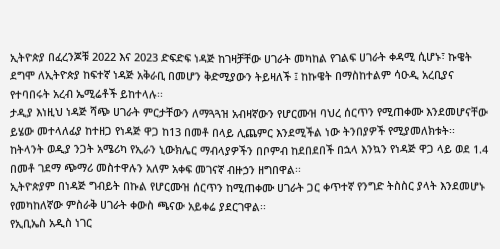ኢትዮጵያ በፈረንጆቹ 2022 እና 2023 ድፍድፍ ነዳጅ ከገዛቻቸው ሀገራት መካከል የገልፍ ሀገራት ቀዳሚ ሲሆኑ፣ ኩዌት ደግሞ ለኢትዮጵያ ከፍተኛ ነዳጅ አቅራቢ በመሆን ቅድሚያውን ትይዛለች ፤ ከኩዌት በማስከተልም ሳዑዲ አረቢያና የተባበሩት አረብ ኤሚሬቶች ይከተላሉ፡፡
ታዲያ እነዚህ ነዳጅ ሻጭ ሀገራት ምርታቸውን ለማጓጓዝ አብዛኛውን የሆርሙዝ ባህረ ሰርጥን የሚጠቀሙ እንደመሆናቸው ይሄው መተላለፊያ ከተዘጋ የነዳጅ ዋጋ ከ13 በመቶ በላይ ሊጨምር እንደሚችል ነው ትንበያዎች የሚያመለክቱት፡፡
ከትላንት ወዲያ ንጋት አሜሪካ የኢራን ኒውክሌር ማብላያዎችን በቦምብ ከደበደበች በኋላ እንኳን የነዳጅ ዋጋ ላይ ወደ 1.4 በመቶ ገደማ ጭማሪ መስተዋሉን አለም አቀፍ መገናኛ ብዙኃን ዘግበዋል፡፡
ኢትዮጵያም በነዳጅ ግብይት በኩል የሆርሙዝ ሰርጥን ከሚጠቀሙ ሀገራት ጋር ቀጥተኛ የንግድ ትስስር ያላት እንደመሆኑ የመካከለኛው ምስራቅ ሀገራት ቀውስ ጫናው አይቀሬ ያደርገዋል፡፡
የኢቢኤስ አዲስ ነገር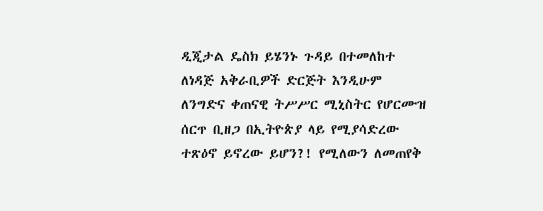ዲጂታል ዴስክ ይሄንኑ ጉዳይ በተመለከተ ለነዳጅ አቅራቢዎች ድርጅት እንዲሁም ለንግድና ቀጠናዊ ትሥሥር ሚኒስትር የሆርሙዝ ሰርጥ ቢዘጋ በኢትዮጵያ ላይ የሚያሳድረው ተጽዕኖ ይኖረው ይሆን?! የሚለውን ለመጠየቅ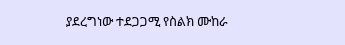ያደረግነው ተደጋጋሚ የስልክ ሙከራ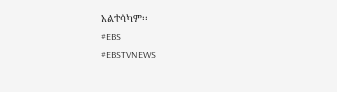አልተሳካም፡፡
#EBS
#EBSTVNEWS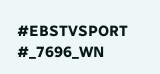#EBSTVSPORT
#_7696_WN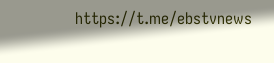https://t.me/ebstvnews